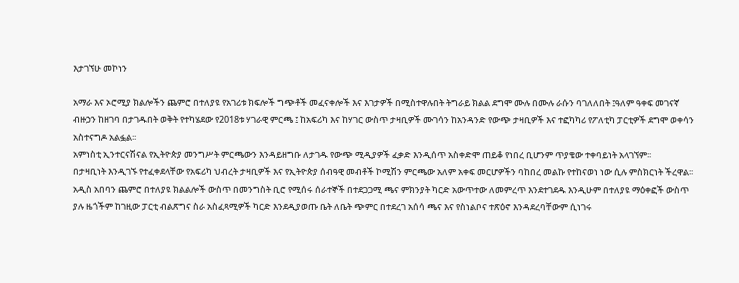እታገኘሁ መኮነን

አማራ እና ኦሮሚያ ክልሎችን ጨምሮ በተለያዩ የአገሪቱ ክፍሎች ግጭቶች መፈናቀሎች እና እገታዎች በሚስተዋሉበት ትግራይ ክልል ደግሞ ሙሉ በሙሉ ራሱን ባገለለበት ፤ዓለም ዓቀፍ መገናኛ ብዙኃን ከዘገባ በታገዱበት ወቅት የተካሄደው የ2018ቱ ሃገራዊ ምርጫ ፤ ከአፍሪካ እና ከሃገር ውስጥ ታዛቢዎች ሙገሳን ከአንዳንድ የውጭ ታዛቢዎች እና ተፎካካሪ የፖለቲካ ፓርቲዎች ደግሞ ወቀሳን አስተናግዶ አልፏል፡፡
አምነስቲ ኢንተርናሽናል የኢትዮጵያ መንግሥት ምርጫውን እንዳይዘግቡ ለታገዱ የውጭ ሚዲያዎች ፈቃድ እንዲሰጥ አስቀድሞ ጠይቆ የነበረ ቢሆንም ጥያቄው ተቀባይነት አላገኘም፡፡
በታዛቢነት እንዲገኙ የተፈቀደላቸው የአፍሪካ ህብረት ታዛቢዎች እና የኢትዮጵያ ሰብዓዊ መብቶች ኮሚሽን ምርጫው አለም አቀፍ መርሆዎችን ባከበረ መልኩ የተከናወነ ነው ሲሉ ምስክርነት ችረዋል፡፡አዲስ አበባን ጨምሮ በተለያዩ ክልልሎች ውስጥ በመንግስት ቢሮ የሚሰሩ ሰራተኞች በተደጋጋሚ ጫና ምክንያት ካርድ አውጥተው ለመምረጥ እንደተገደዱ እንዲሁም በተለያዩ ማዕቀፎች ውስጥ ያሉ ዜጎችም ከገዚው ፓርቲ ብልጽግና ስራ አስፈጻሚዎች ካርድ እንደዲያወጡ ቤት ለቤት ጭምር በተደረገ አሰሳ ጫና እና የስነልቦና ተጽዕኖ እንዳደረባቸውም ሲነገሩ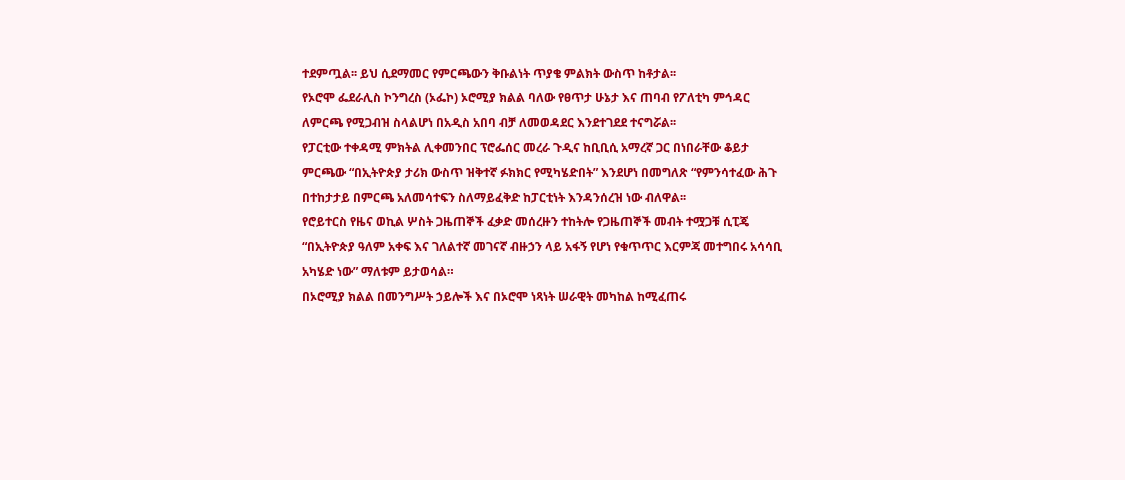ተደምጧል፡፡ ይህ ሲደማመር የምርጫውን ቅቡልነት ጥያቄ ምልክት ውስጥ ከቶታል፡፡
የኦሮሞ ፌደራሊስ ኮንግረስ (ኦፌኮ) ኦሮሚያ ክልል ባለው የፀጥታ ሁኔታ እና ጠባብ የፖለቲካ ምኅዳር ለምርጫ የሚጋብዝ ስላልሆነ በአዲስ አበባ ብቻ ለመወዳደር እንደተገደደ ተናግሯል፡፡
የፓርቲው ተቀዳሚ ምክትል ሊቀመንበር ፕሮፌሰር መረራ ጉዲና ከቢቢሲ አማረኛ ጋር በነበራቸው ቆይታ ምርጫው “በኢትዮጵያ ታሪክ ውስጥ ዝቅተኛ ፉክክር የሚካሄድበት” እንደሆነ በመግለጽ “የምንሳተፈው ሕጉ በተከታታይ በምርጫ አለመሳተፍን ስለማይፈቅድ ከፓርቲነት እንዳንሰረዝ ነው ብለዋል፡፡
የሮይተርስ የዜና ወኪል ሦስት ጋዜጠኞች ፈቃድ መሰረዙን ተከትሎ የጋዜጠኞች መብት ተሟጋቹ ሲፒጄ “በኢትዮጵያ ዓለም አቀፍ እና ገለልተኛ መገናኛ ብዙኃን ላይ አፋኝ የሆነ የቁጥጥር እርምጃ መተግበሩ አሳሳቢ አካሄድ ነው” ማለቱም ይታወሳል።
በኦሮሚያ ክልል በመንግሥት ኃይሎች እና በኦሮሞ ነጻነት ሠራዊት መካከል ከሚፈጠሩ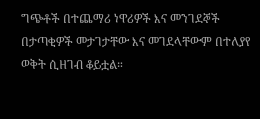ግጭቶች በተጨማሪ ነዋሪዎች እና መንገደኞች በታጣቂዎች መታገታቸው እና መገደላቸውም በተለያየ ወቅት ሲዘገብ ቆይቷል።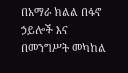በአማራ ክልል በፋኖ ኃይሎች እና በመንግሥት መካከል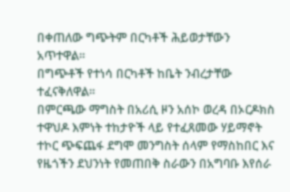በቀጠለው ግጭትም በርካቶች ሕይወታቸውን አጥተዋል።
በግጭቶች የተነሳ በርካቶች ከቤት ንብረታቸው ተፈናቅለዋል።
በምርጫው ማግስት በአሪሲ ዞን አሰኮ ወረዳ በኦርዶክስ ተዋህዶ እምነት ተከታዮች ላይ የተፈጸመው ሃይማኖት ተኮር ጭፍጨፋ ደግሞ መንግስት ሰላም የማስከበር እና የዜጎችን ደህንነት የመጠበቅ ስራውን በአግባቡ እየሰራ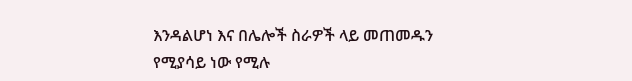እንዳልሆነ እና በሌሎች ስራዎች ላይ መጠመዱን የሚያሳይ ነው የሚሉ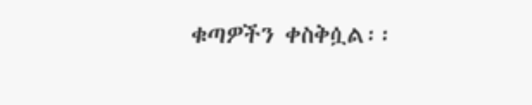ቁጣዎችን ቀስቅሷል፡፡